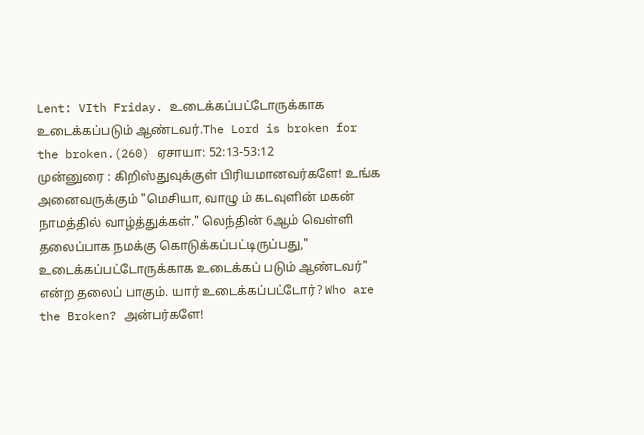Lent: VIth Friday. உடைக்கப்பட்டோருக்காக உடைக்கப்படும் ஆண்டவர்.The Lord is broken for the broken.(260) ஏசாயா: 52:13-53:12
முன்னுரை : கிறிஸ்துவுக்குள் பிரியமானவர்களே! உங்க அனைவருக்கும் "மெசியா, வாழு ம் கடவுளின் மகன் நாமத்தில் வாழ்த்துக்கள்." லெந்தின் 6ஆம் வெள்ளி தலைப்பாக நமக்கு கொடுக்கப்பட்டிருப்பது," உடைக்கப்பட்டோருக்காக உடைக்கப் படும் ஆண்டவர்" என்ற தலைப் பாகும். யார் உடைக்கப்பட்டோர்? Who are the Broken? அன்பர்களே!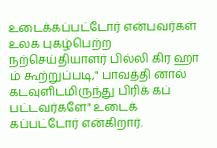உடைக்கப்பட்டோர் என்பவர்கள் உலக புகழ்பெற்ற நற்செய்தியாளர் பில்லி கிர ஹா ம் கூற்றுப்படி," பாவத்தி னால் கடவுளிடமிருந்து பிரிக் கப் பட்டவர்களே" உடைக் கப்பட்டோர் என்கிறார்.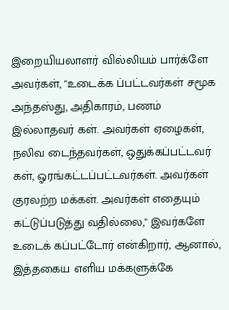இறையியலாளர் வில்லியம் பார்க்ளே அவர்கள், "உடைக்க ப்பட்டவர்கள் சமூக அந்தஸ்து, அதிகாரம், பணம் இல்லாதவர் கள். அவர்கள் ஏழைகள், நலிவ டைந்தவர்கள், ஒதுக்கப்பட்டவர் கள், ஓரங்கட்டப்பட்டவர்கள். அவர்கள் குரலற்ற மக்கள். அவர்கள் எதையும் கட்டுப்படுத்து வதில்லை," இவர்களே உடைக் கப்பட்டோர் என்கிறார், ஆனால், இத்தகைய எளிய மக்களுக்கே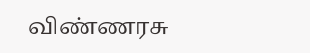விண்ணரசு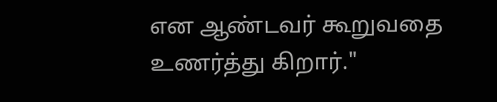என ஆண்டவர் கூறுவதை உணர்த்து கிறார்."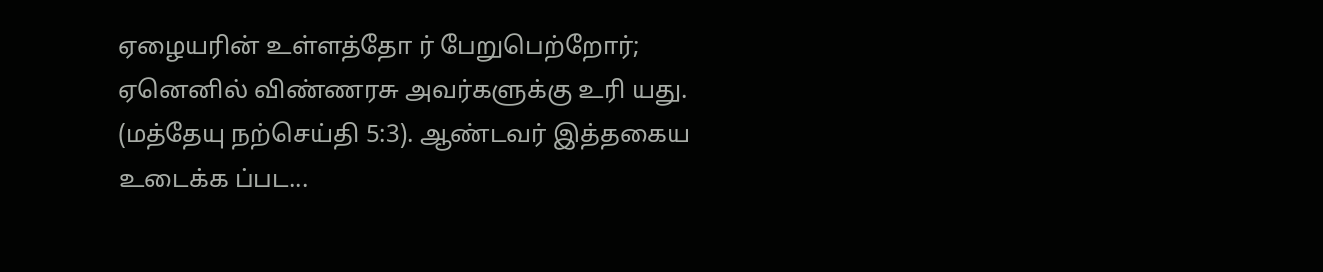ஏழையரின் உள்ளத்தோ ர் பேறுபெற்றோர்; ஏனெனில் விண்ணரசு அவர்களுக்கு உரி யது. (மத்தேயு நற்செய்தி 5:3). ஆண்டவர் இத்தகைய உடைக்க ப்பட...